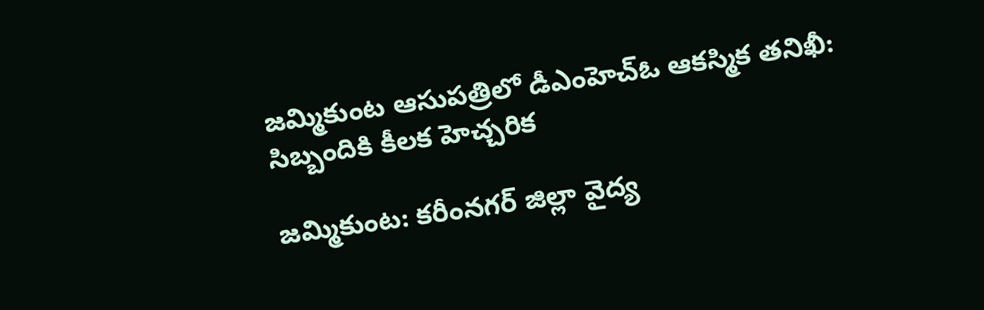జమ్మికుంట ఆసుపత్రిలో డీఎంహెచ్‌ఓ ఆకస్మిక తనిఖీ: సిబ్బందికి కీలక హెచ్చరిక

జమ్మికుంట: కరీంనగర్ జిల్లా వైద్య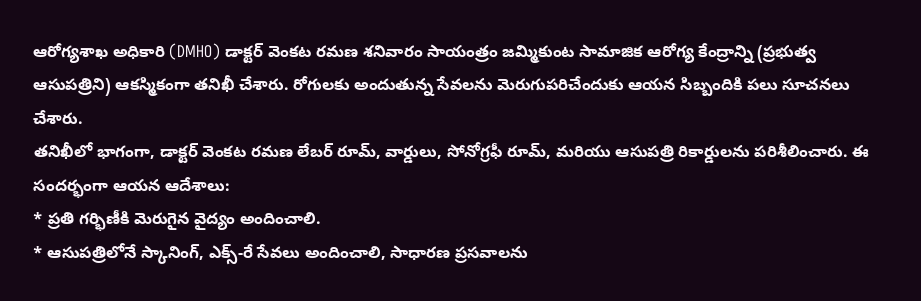ఆరోగ్యశాఖ అధికారి (DMHO) డాక్టర్ వెంకట రమణ శనివారం సాయంత్రం జమ్మికుంట సామాజిక ఆరోగ్య కేంద్రాన్ని (ప్రభుత్వ ఆసుపత్రిని) ఆకస్మికంగా తనిఖీ చేశారు. రోగులకు అందుతున్న సేవలను మెరుగుపరిచేందుకు ఆయన సిబ్బందికి పలు సూచనలు చేశారు.
తనిఖీలో భాగంగా, డాక్టర్ వెంకట రమణ లేబర్ రూమ్, వార్డులు, సోనోగ్రఫీ రూమ్, మరియు ఆసుపత్రి రికార్డులను పరిశీలించారు. ఈ సందర్భంగా ఆయన ఆదేశాలు:
* ప్రతి గర్భిణీకి మెరుగైన వైద్యం అందించాలి.
* ఆసుపత్రిలోనే స్కానింగ్, ఎక్స్-రే సేవలు అందించాలి, సాధారణ ప్రసవాలను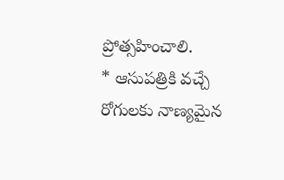ప్రోత్సహించాలి.
* ఆసుపత్రికి వచ్చే రోగులకు నాణ్యమైన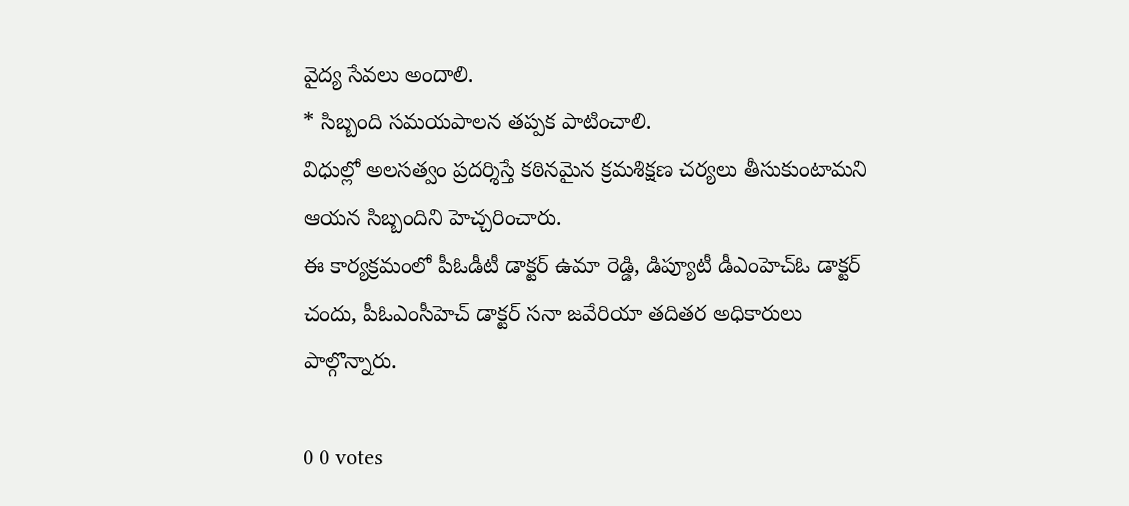వైద్య సేవలు అందాలి.
* సిబ్బంది సమయపాలన తప్పక పాటించాలి.
విధుల్లో అలసత్వం ప్రదర్శిస్తే కఠినమైన క్రమశిక్షణ చర్యలు తీసుకుంటామని ఆయన సిబ్బందిని హెచ్చరించారు.
ఈ కార్యక్రమంలో పీఓడీటీ డాక్టర్ ఉమా రెడ్డి, డిప్యూటీ డీఎంహెచ్‌ఓ డాక్టర్ చందు, పీఓఎంసీహెచ్ డాక్టర్ సనా జవేరియా తదితర అధికారులు పాల్గొన్నారు.

0 0 votes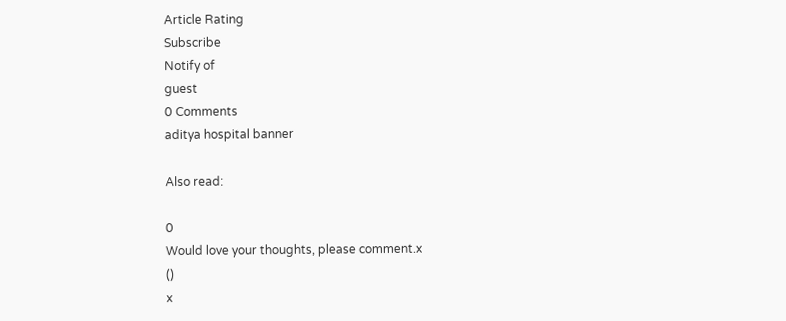Article Rating
Subscribe
Notify of
guest
0 Comments
aditya hospital banner

Also read:

0
Would love your thoughts, please comment.x
()
x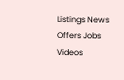Listings News Offers Jobs Videos